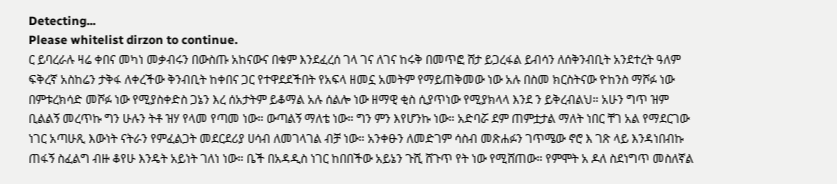Detecting...
Please whitelist dirzon to continue.
ር ይባረራሉ ዛሬ ቀበና መካነ መቃብሩን በውስጡ አከናውና በቁም እንደፈረሰ ገላ ገና ለገና ከሩቅ በመጥፎ ሸታ ይጋረፋል ይብሳን ለሰቅንብቢት አንደተረት ዓለም ፍቅረኛ አስከሬን ታቅፋ ለቀረችው ቅንብቢት ከቀበና ጋር የተዋደደችበት የአፍላ ዘመኗ አመትም የማይጠቅመው ነው አሉ በስመ ክርስትናው ዮከንስ ማሾፉ ነው በምቱረክሳድ መሾፉ ነው የሚያስቀድስ ጋኔን እረ ሰአታትም ይቆማል አሉ ሰልሎ ነው ዘማዊ ቂስ ሲያጥነው የሚያክላላ እንደ ን ይቅረብልህ። አሁን ግጥ ዝም ቢልልኝ መረጥኩ ግን ሁሉን ትቶ ዝሃ የላመ የጣመ ነው። ውጣልኝ ማለቴ ነው። ግን ምን እየሆንኩ ነው። አድባሯ ደም ጠምቷታል ማለት ነበር ቸገ አል የማደርገው ነገር አጣሁጺ እውነት ናትራን የምፈልጋት መደርደሪያ ሀሳብ ለመገላገል ብቻ ነው። አንቀፁን ለመድገም ሳስብ መጽሐፉን ገጥሜው ኖሮ እ ገጽ ላይ እንዳነበብኩ ጠፋኝ ስፈልግ ብዙ ቆየሁ እንዴት አይነት ገለነ ነው። ቤች በአዳዲስ ነገር ከበበችው አይኔን ጉሺ ሸጉጥ የት ነው የሚሸጠው። የምሞት አ ዶለ ስደነግጥ መስለኛል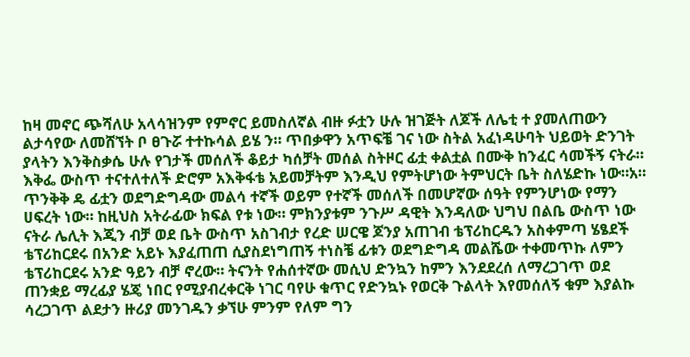ከዛ መኖር ጭሻለሁ አላሳዝንም የምኖር ይመስለኛል ብዙ ፉቷን ሁሉ ዝገጅት ለጆች ለሌቲ ተ ያመለጠውን ልታሳየው ለመሸኘት ቦ ፀጉሯ ተተኩሳል ይሄ ን። ጥበቃዋን አጥፍቼ ገና ነው ስትል አፈነዳሁባት ህይወት ድንገት ያላትን እንቅስቃሴ ሁሉ የገታች መሰለች ቆይታ ካሰቻት መሰል ስትዞር ፊቷ ቀልቷል በሙቅ ከንፈር ሳመችኝ ናትራ። እቅፌ ውስጥ ተናተለተለች ድሮም አእቅፋቴ አይመቻትም እንዲህ የምትሆነው ትምህርት ቤት ስለሄድኩ ነው።አ። ጥንቅቅ ዴ ፊቷን ወደግድግዳው መልሳ ተኛች ወይም የተኛች መሰለች በመሆኛው ሰዓት የምንሆነው የማን ሀፍረት ነው። ከዚህስ አትራፊው ክፍል የቱ ነው። ምክንያቱም ንጉሥ ዳዊት እንዳለው ህግህ በልቤ ውስጥ ነው ናትራ ሌሊት እጂን ብቻ ወደ ቤት ውስጥ አስገብታ የረድ ሠርዌ ጆንያ አጠገብ ቴፕሪከርዱን አስቀምጣ ሄፄደች ቴፕሪከርደሩ በአንድ አይኑ እያፈጠጠ ሲያስደነግጠኝ ተነስቼ ፊቱን ወደግድግዳ መልሼው ተቀመጥኩ ለምን ቴፕሪከርደሩ አንድ ዓይን ብቻ ኖረው። ትናንት የሐሰተኛው መሲህ ድንኳን ከምን እንደደረሰ ለማረጋገጥ ወደ ጠንቋይ ማረፊያ ሄጄ ነበር የሚያብረቀርቅ ነገር ባየሁ ቁጥር የድንኳኑ የወርቅ ጉልላት እየመሰለኝ ቁም እያልኩ ሳረጋገጥ ልደታን ዙሪያ መንገዱን ቃኘሁ ምንም የለም ግን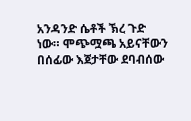አንዳንድ ሴቶች ኽረ ጉድ ነው። ሞጭሟጫ አይናቸውን በሰፊው እጀታቸው ደባብሰው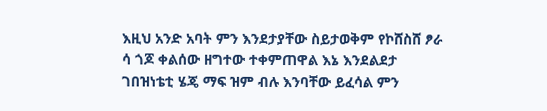እዚህ አንድ አባት ምን እንደታያቸው ስይታወቅም የኮሸስሸ ፆራ ሳ ጎጆ ቀልሰው ዘግተው ተቀምጠዋል እኔ እንደልደታ ገበዝነቴቲ ሄጄ ማፍ ዝም ብሉ እንባቸው ይፈሳል ምን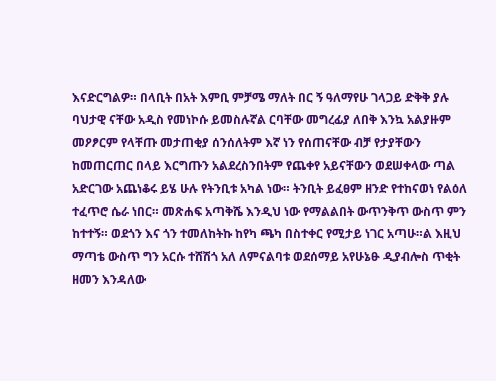እናድርግልዎ። በላቢት በአት እምቢ ምቻሜ ማለት በር ኝ ዓለማየሁ ገላጋይ ድቅቅ ያሉ ባህታዊ ናቸው አዲስ የመነኮሱ ይመስሉኛል ርባቸው መግረፊያ ለበቅ እንኳ አልያዙም መዖፆርም የላቸጡ መታጠቂያ ሰንሰለትም እኛ ነን የሰጠናቸው ብቻ የታያቸውን ከመጠርጠር በላይ እርግጡን አልደረስንበትም የጨቀየ አይናቸውን ወደሠቀላው ጣል አድርገው አጨነቆሩ ይሄ ሁሉ የትንቢቱ አካል ነው። ትንቢት ይፈፀም ዘንድ የተከናወነ የልዕለ ተፈጥሮ ሴራ ነበር። መጽሐፍ አጣቅሼ እንዲህ ነው የማልልበት ውጥንቅጥ ውስጥ ምን ከተተኝ። ወደጎን እና ጎን ተመለከትኩ ከየካ ጫካ በስተቀር የሚታይ ነገር አጣሁ።ል እዚህ ማጣቴ ውስጥ ግን አርሱ ተሸሽጎ አለ ለምናልባቱ ወደሰማይ አየሁኔፁ ዲያብሎስ ጥቂት ዘመን እንዳለው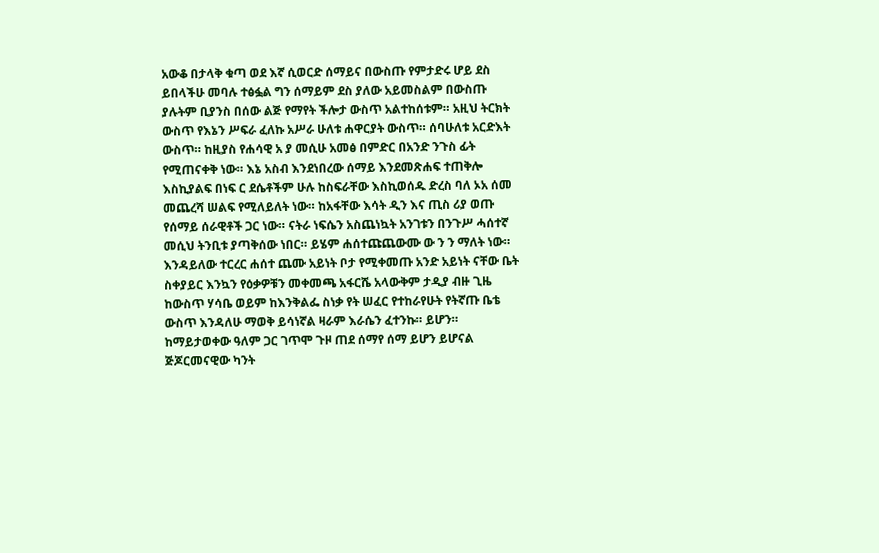አውቆ በታላቅ ቁጣ ወደ እኛ ሲወርድ ሰማይና በውስጡ የምታድሩ ሆይ ደስ ይበላችሁ መባሉ ተፅፏል ግን ሰማይም ደስ ያለው አይመስልም በውስጡ ያሉትም ቢያንስ በሰው ልጅ የማየት ችሎታ ውስጥ አልተከሰቱም። አዚህ ትርክት ውስጥ የእኔን ሥፍራ ፈለኩ አሥራ ሁለቱ ሐዋርያት ውስጥ። ሰባሁለቱ አርድእት ውስጥ። ከዚያስ የሐሳዊ አ ያ መሲሁ አመፅ በምድር በአንድ ንጉስ ፊት የሚጠናቀቅ ነው። እኔ አስብ እንደነበረው ሰማይ እንደመጽሐፍ ተጠቅሎ እስኪያልፍ በነፍ ር ደሴቶችም ሁሉ ከስፍራቸው እስኪወሰዱ ድረስ ባለ ኦአ ሰመ መጨረሻ ሠልፍ የሚለይለት ነው። ከአፋቸው እሳት ዲን እና ጢስ ሪያ ወጡ የሰማይ ሰራዊቶች ጋር ነው። ናትራ ነፍሴን አስጨነኳት አንገቱን በንጉሥ ሓሰተኛ መሲህ ትንቢቱ ያጣቅሰው ነበር። ይሄም ሐሰተጩጨውሙ ው ን ን ማለት ነው።
እንዳይለው ተርረር ሐሰተ ጨሙ አይነት ቦታ የሚቀመጡ አንድ አይነት ናቸው ቤት ስቀያይር እንኳን የዕቃዎቹን መቀመጫ አፋርሼ አላውቅም ታዲያ ብዙ ጊዜ ከውስጥ ሃሳቤ ወይም ከእንቅልፌ ስነቃ የት ሠፈር የተከራየሁት የትኛጡ ቤቴ ውስጥ እንዳለሁ ማወቅ ይሳነኛል ዛራም እራሴን ፈተንኩ። ይሆን። ከማይታወቀው ዓለም ጋር ገጥሞ ጉዞ ጠደ ሰማየ ሰማ ይሆን ይሆናል ጅጆርመናዊው ካንት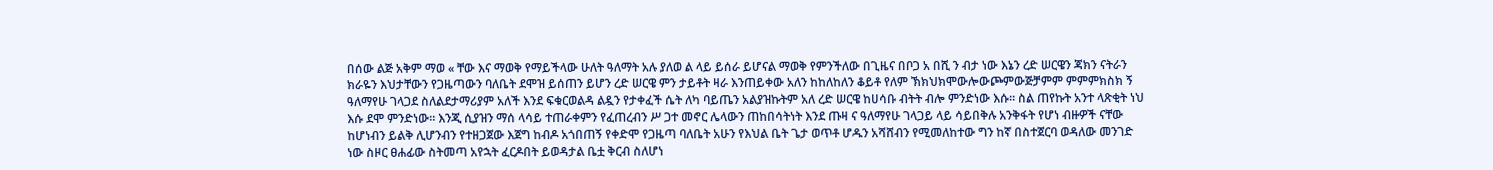በሰው ልጅ አቅም ማወ « ቸው እና ማወቅ የማይችላው ሁለት ዓለማት አሉ ያለወ ል ላይ ይሰራ ይሆናል ማወቅ የምንችለው በጊዜና በቦጋ አ በሺ ን ብታ ነው እኔን ረድ ሠርዌን ጃክን ናትራን ክራዬን እህታቸውን የጋዜጣውን ባለቤት ደሞዝ ይሰጠን ይሆን ረድ ሠርዌ ምን ታይቶት ዛራ እንጠይቀው አለን ከከለከለን ቆይቶ የለም ኽክህክሞውሎውጮምውጅቻምም ምምምክስክ ኝ ዓለማየሁ ገላጋደ ስለልደታማሪያም አለች እንደ ፍቁርወልዳ ልዷን የታቀፈች ሴት ለካ ባይጤን አልያዝኩትም አለ ረድ ሠርዌ ከሀሳቡ ብትት ብሎ ምንድነው እሱ። ስል ጠየኩት አንተ ላጽቂት ነህ እሱ ደሞ ምንድነው። እንጂ ሲያዝን ማሰ ላሳይ ተጠራቀምን የፈጠረብን ሥ ጋተ መኖር ሌላውን ጠከበሳትነት እንደ ጡዛ ና ዓለማየሁ ገላጋይ ላይ ሳይበቅሉ አንቅፋት የሆነ ብዙዎች ናቸው ከሆነብን ይልቅ ሊሆንብን የተዘጋጀው እጀግ ከብዶ አጎበጠኝ የቀድሞ የጋዜጣ ባለቤት አሁን የእህል ቤት ጌታ ወጥቶ ሆዱን አሻሸብን የሚመለከተው ግን ከኛ በስተጀርባ ወዳለው መንገድ ነው ስዞር ፀሐፊው ስትመጣ አየኋት ፈርዶበት ይወዳታል ቤቷ ቅርብ ስለሆነ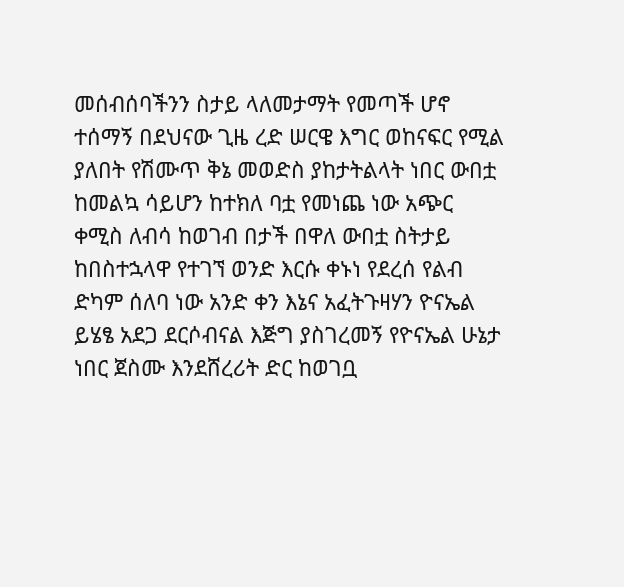መሰብሰባችንን ስታይ ላለመታማት የመጣች ሆኖ ተሰማኝ በደህናው ጊዜ ረድ ሠርዌ እግር ወከናፍር የሚል ያለበት የሽሙጥ ቅኔ መወድስ ያከታትልላት ነበር ውበቷ ከመልኳ ሳይሆን ከተክለ ባቷ የመነጨ ነው አጭር ቀሚስ ለብሳ ከወገብ በታች በዋለ ውበቷ ስትታይ ከበስተኋላዋ የተገኘ ወንድ እርሱ ቀኑነ የደረሰ የልብ ድካም ሰለባ ነው አንድ ቀን እኔና አፈትጉዛሃን ዮናኤል ይሄፄ አደጋ ደርሶብናል እጅግ ያስገረመኝ የዮናኤል ሁኔታ ነበር ጀስሙ እንደሸረሪት ድር ከወገቧ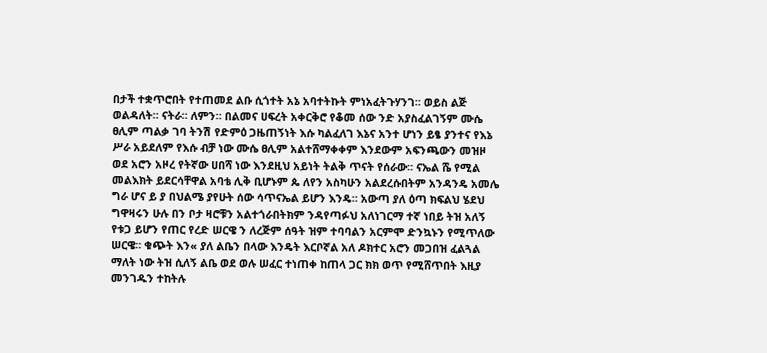በታች ተቋጥሮበት የተጠመደ ልቡ ሲጎተት አኔ አባተትኩት ምነአፈትጉሃንገ። ወይስ ልጅ ወልዳለት። ናትራ። ለምን። በልመና ሀፍረት አቀርቅሮ የቆመ ሰው ንድ አያስፈልገኝም ሙሴ ፀሊም ጣልቃ ገባ ትንሽ የድምዕ ጋዜጠኝነት እሱ ካልፈለገ እኔና አንተ ሆነን ይፄ ያንተና የእኔ ሥራ አይደለም የእሱ ብቻ ነው ሙሴ ፀሊም አልተሸማቀቀም እንደውም አፍንጫውን መዝዞ ወደ አሮን አዞረ የትኛው ሀበሻ ነው እንደዚህ አይነት ትልቅ ጥናት የሰራው። ናኤል ሼ የሚል መልእክት ይደርሳቸዋል አባቴ ሊቅ ቢሆኑም ጴ ለየን አስካሁን አልደረሱበትም አንዳንዴ አመሌ ግራ ሆና ይ ያ በህልሜ ያየሁት ሰው ሳጥናኤል ይሆን እንዴ። አውጣ ያለ ዕጣ ክፍልህ ሄደህ ግዋዛሩን ሁሉ በን ቦታ ዛሮቹን አልተጎራበትክም ንዳየጣፉህ አለነገርማ ተኛ ነበይ ትዝ አለኝ የቱጋ ይሆን የጠር የረድ ሠርዌ ን ለረጅም ሰዓት ዝም ተባባልን አርምሞ ድንኳኑን የሚጥለው ሠርዌ። ቁጭት እን« ያለ ልቤን በላው እንዴት እርቦኛል አለ ዶክተር አሮን መጋበዝ ፈልጓል ማለት ነው ትዝ ሲለኝ ልቤ ወደ ወሉ ሠፈር ተነጠቀ ከጠላ ጋር ክክ ወጥ የሚሸጥበት እዚያ መንገዱን ተከትሉ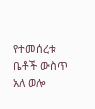የተመሰረቱ ቤቶች ውስጥ አለ ወሎ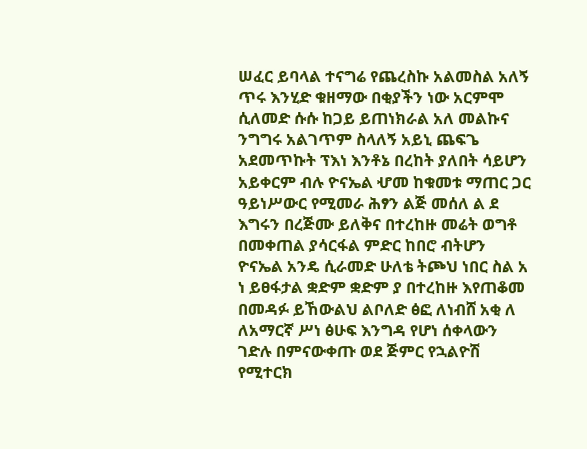ሠፈር ይባላል ተናግሬ የጨረስኩ አልመስል አለኝ ጥሩ እንሂድ ቁዘማው በቂያችን ነው አርምሞ ሲለመድ ሱሱ ከጋይ ይጠነክራል አለ መልኩና ንግግሩ አልገጥም ስላለኝ አይኒ ጨፍጌ አደመጥኩት ፕእነ እንቶኔ በረከት ያለበት ሳይሆን አይቀርም ብሉ ዮናኤል ሇመ ከቁመቱ ማጠር ጋር ዓይነሥውር የሚመራ ሕፃን ልጅ መሰለ ል ደ እግሩን በረጅሙ ይለቅና በተረከዙ መሬት ወግቶ በመቀጠል ያሳርፋል ምድር ከበሮ ብትሆን ዮናኤል አንዴ ሲራመድ ሁለቴ ትጮህ ነበር ስል አ ነ ይፀፋታል ቋድም ቋድም ያ በተረከዙ እየጠቆመ በመዳፉ ይኸውልህ ልቦለድ ፅፎ ለነብሸ አቂ ለ ለአማርኛ ሥነ ፅሁፍ እንግዳ የሆነ ሰቀላውን ገድሉ በምናውቀጡ ወደ ጅምር የኋልዮሽ የሚተርክ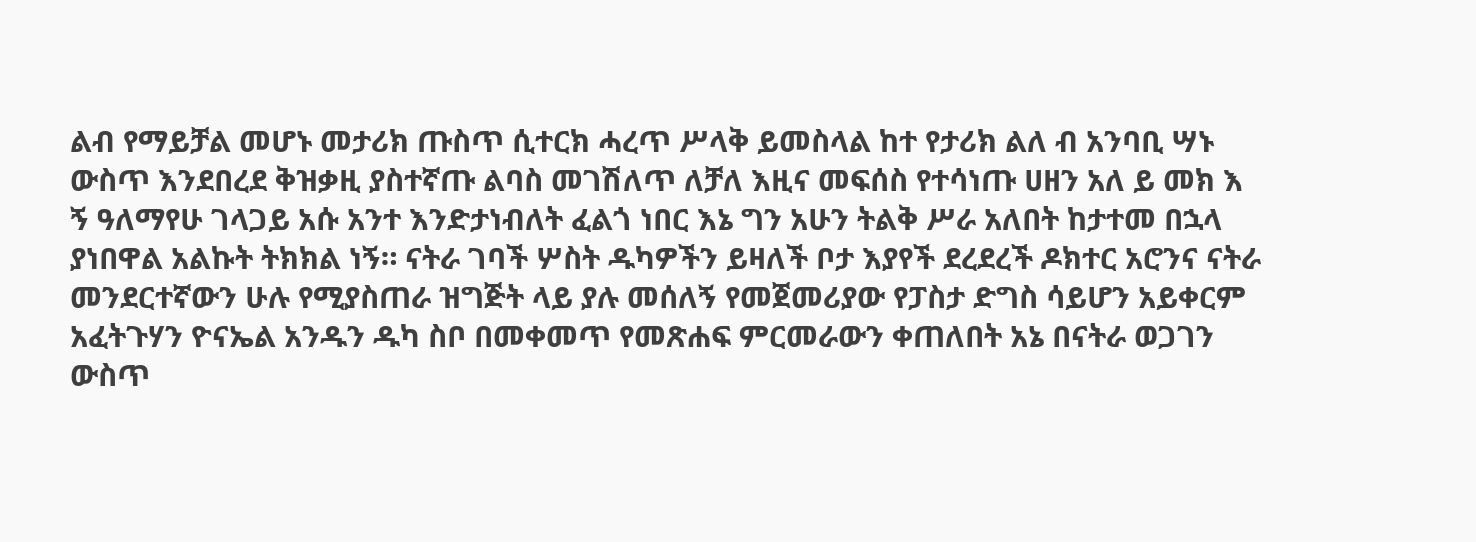ልብ የማይቻል መሆኑ መታሪክ ጡስጥ ሲተርክ ሓረጥ ሥላቅ ይመስላል ከተ የታሪክ ልለ ብ አንባቢ ሣኑ ውስጥ እንደበረደ ቅዝቃዚ ያስተኛጡ ልባስ መገሽለጥ ለቻለ እዚና መፍሰስ የተሳነጡ ሀዘን አለ ይ መክ እ ኝ ዓለማየሁ ገላጋይ አሱ አንተ እንድታነብለት ፈልጎ ነበር እኔ ግን አሁን ትልቅ ሥራ አለበት ከታተመ በኋላ ያነበዋል አልኩት ትክክል ነኝ። ናትራ ገባች ሦስት ዱካዎችን ይዛለች ቦታ እያየች ደረደረች ዶክተር አሮንና ናትራ መንደርተኛውን ሁሉ የሚያስጠራ ዝግጅት ላይ ያሉ መሰለኝ የመጀመሪያው የፓስታ ድግስ ሳይሆን አይቀርም አፈትጉሃን ዮናኤል አንዱን ዱካ ስቦ በመቀመጥ የመጽሐፍ ምርመራውን ቀጠለበት አኔ በናትራ ወጋገን ውስጥ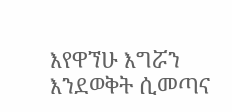እየዋኘሁ እግሯን እንደወቅት ሲመጣና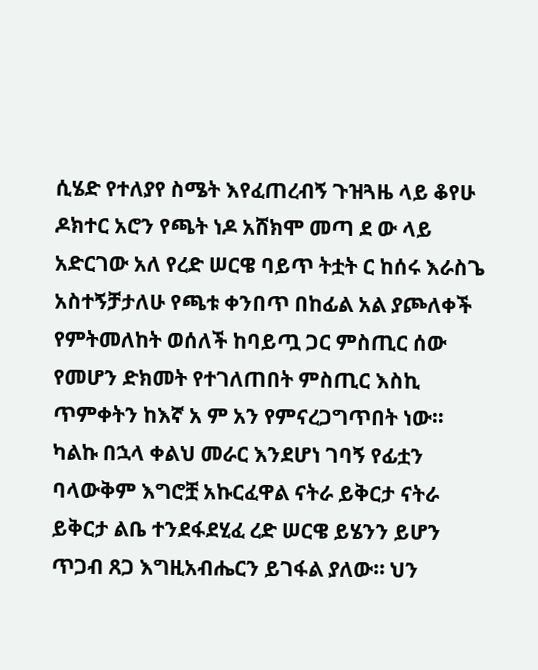ሲሄድ የተለያየ ስሜት እየፈጠረብኝ ጉዝጓዜ ላይ ቆየሁ ዶክተር አሮን የጫት ነዶ አሸክሞ መጣ ደ ው ላይ አድርገው አለ የረድ ሠርዌ ባይጥ ትቷት ር ከሰሩ እራስጌ አስተኝቻታለሁ የጫቱ ቀንበጥ በከፊል አል ያጮለቀች የምትመለከት ወሰለች ከባይጧ ጋር ምስጢር ሰው የመሆን ድክመት የተገለጠበት ምስጢር እስኪ ጥምቀትን ከእኛ አ ም አን የምናረጋግጥበት ነው። ካልኩ በኋላ ቀልህ መራር እንደሆነ ገባኝ የፊቷን ባላውቅም እግሮቿ አኩርፈዋል ናትራ ይቅርታ ናትራ ይቅርታ ልቤ ተንደፋደሂፈ ረድ ሠርዌ ይሄንን ይሆን ጥጋብ ጸጋ እግዚአብሔርን ይገፋል ያለው። ህን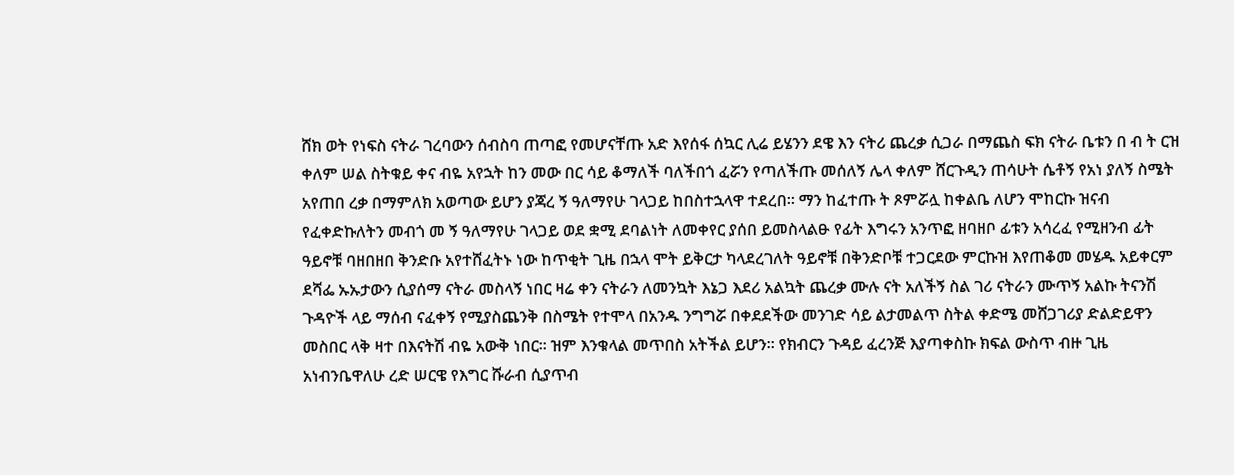ሸክ ወት የነፍስ ናትራ ገረባውን ሰብስባ ጠጣፎ የመሆናቸጡ አድ እየሰፋ ሰኳር ሊሬ ይሄንን ደዌ እን ናትሪ ጨረቃ ሲጋራ በማጨስ ፍክ ናትራ ቤቱን በ ብ ት ርዝ ቀለም ሠል ስትቁይ ቀና ብዬ አየኋት ከን መው በር ሳይ ቆማለች ባለችበጎ ፈሯን የጣለችጡ መሰለኝ ሌላ ቀለም ሸርጉዲን ጠሳሁት ሴቶኝ የአነ ያለኝ ስሜት አየጠበ ረቃ በማምለክ አወጣው ይሆን ያጃረ ኝ ዓለማየሁ ገላጋይ ከበስተኋላዋ ተደረበ። ማን ከፈተጡ ት ጾምሯሏ ከቀልቤ ለሆን ሞከርኩ ዝናብ የፈቀድኩለትን መብጎ መ ኝ ዓለማየሁ ገላጋይ ወደ ቋሚ ደባልነት ለመቀየር ያሰበ ይመስላልፁ የፊት እግሩን አንጥፎ ዘባዘቦ ፊቱን አሳረፈ የሚዘንብ ፊት ዓይኖቹ ባዘበዘበ ቅንድቡ አየተሸፈትኑ ነው ከጥቂት ጊዜ በኋላ ሞት ይቅርታ ካላደረገለት ዓይኖቹ በቅንድቦቹ ተጋርደው ምርኩዝ እየጠቆመ መሄዱ አይቀርም ደሻፌ ኡኡታውን ሲያሰማ ናትራ መስላኝ ነበር ዛሬ ቀን ናትራን ለመንኳት እኔጋ እደሪ አልኳት ጨረቃ ሙሉ ናት አለችኝ ስል ገሪ ናትራን ሙጥኝ አልኩ ትናንሽ ጉዳዮች ላይ ማሰብ ናፈቀኝ የሚያስጨንቅ በስሜት የተሞላ በአንዱ ንግግሯ በቀደደችው መንገድ ሳይ ልታመልጥ ስትል ቀድሜ መሸጋገሪያ ድልድይዋን መስበር ላቅ ዛተ በእናትሽ ብዬ አውቅ ነበር። ዝም እንቁላል መጥበስ አትችል ይሆን። የክብርን ጉዳይ ፈረንጅ እያጣቀስኩ ክፍል ውስጥ ብዙ ጊዜ አነብንቤዋለሁ ረድ ሠርዌ የእግር ሹራብ ሲያጥብ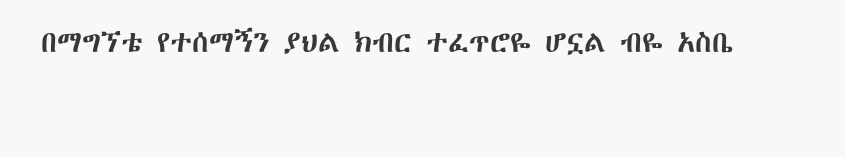በማግኘቴ የተሰማኝን ያህል ክብር ተፈጥሮዬ ሆኗል ብዬ አስቤ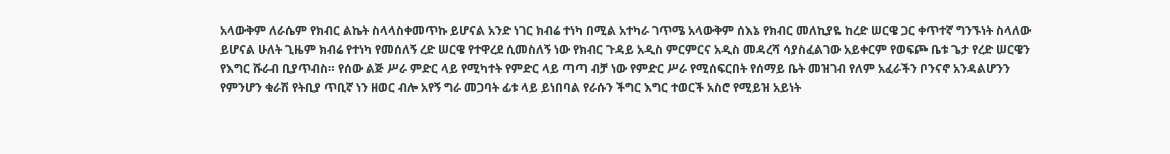አላውቅም ለራሴም የክብር ልኬት ስላላስቀመጥኩ ይሆናል አንድ ነገር ክብሬ ተነካ በሚል አተካራ ገጥሜ አላውቅም ሰእኔ የክብር መለኪያዬ ከረድ ሠርዌ ጋር ቀጥተኛ ግንኙነት ስላለው ይሆናል ሁለት ጊዜም ክብሬ የተነካ የመሰለኝ ረድ ሠርዌ የተዋረደ ሲመስለኝ ነው የክብር ጉዳይ አዲስ ምርምርና አዲስ መዳረሻ ሳያስፈልገው አይቀርም የወፍጮ ቤቱ ጌታ የረድ ሠርዌን የእግር ሹራብ ቢያጥብስ። የሰው ልጅ ሥራ ምድር ላይ የሚካተት የምድር ላይ ጣጣ ብቻ ነው የምድር ሥራ የሚሰፍርበት የሰማይ ቤት መዝገብ የለም አፈራችን ቦንናኖ አንዳልሆንን የምንሆን ቁራሽ የትቢያ ጥቢኛ ነን ዘወር ብሎ አየኝ ግራ መጋባት ፊቱ ላይ ይነበባል የራሱን ችግር እግር ተወርች አስሮ የሚይዝ አይነት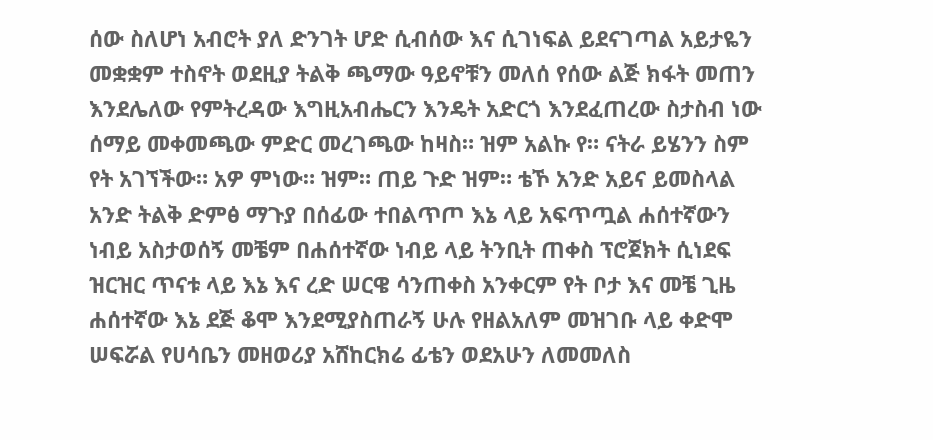ሰው ስለሆነ አብሮት ያለ ድንገት ሆድ ሲብሰው እና ሲገነፍል ይደናገጣል አይታዬን መቋቋም ተስኖት ወደዚያ ትልቅ ጫማው ዓይኖቹን መለሰ የሰው ልጅ ክፋት መጠን እንደሌለው የምትረዳው እግዚአብሔርን እንዴት አድርጎ እንደፈጠረው ስታስብ ነው ሰማይ መቀመጫው ምድር መረገጫው ከዛስ። ዝም አልኩ የ። ናትራ ይሄንን ስም የት አገኘችው። አዎ ምነው። ዝም። ጠይ ጉድ ዝም። ቴኾ አንድ አይና ይመስላል አንድ ትልቅ ድምፅ ማጉያ በሰፊው ተበልጥጦ እኔ ላይ አፍጥጧል ሐሰተኛውን ነብይ አስታወሰኝ መቼም በሐሰተኛው ነብይ ላይ ትንቢት ጠቀስ ፕሮጀክት ሲነደፍ ዝርዝር ጥናቱ ላይ እኔ እና ረድ ሠርዌ ሳንጠቀስ አንቀርም የት ቦታ እና መቼ ጊዜ ሐሰተኛው እኔ ደጅ ቆሞ እንደሚያስጠራኝ ሁሉ የዘልአለም መዝገቡ ላይ ቀድሞ ሠፍሯል የሀሳቤን መዘወሪያ አሸከርክሬ ፊቴን ወደአሁን ለመመለስ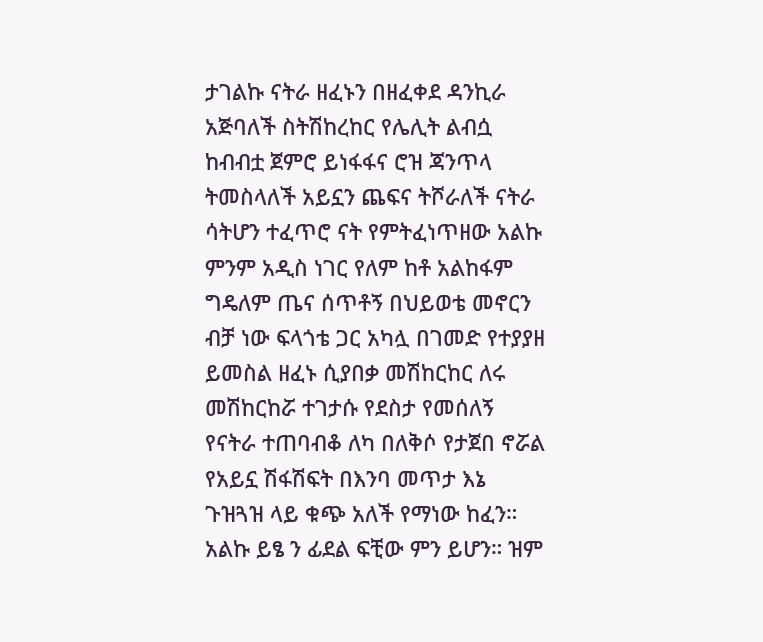ታገልኩ ናትራ ዘፈኑን በዘፈቀደ ዳንኪራ አጅባለች ስትሽከረከር የሌሊት ልብሷ ከብብቷ ጀምሮ ይነፋፋና ሮዝ ጃንጥላ ትመስላለች አይኗን ጨፍና ትሾራለች ናትራ ሳትሆን ተፈጥሮ ናት የምትፈነጥዘው አልኩ ምንም አዲስ ነገር የለም ከቶ አልከፋም ግዴለም ጤና ሰጥቶኝ በህይወቴ መኖርን ብቻ ነው ፍላጎቴ ጋር አካሏ በገመድ የተያያዘ ይመስል ዘፈኑ ሲያበቃ መሽከርከር ለሩ መሽከርከሯ ተገታሱ የደስታ የመሰለኝ የናትራ ተጠባብቆ ለካ በለቅሶ የታጀበ ኖሯል የአይኗ ሽፋሽፍት በእንባ መጥታ እኔ ጉዝጓዝ ላይ ቁጭ አለች የማነው ከፈን። አልኩ ይፄ ን ፊደል ፍቺው ምን ይሆን። ዝም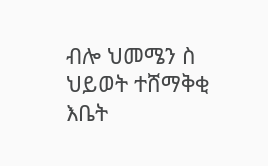ብሎ ህመሜን ስ ህይወት ተሸማቅቂ እቤት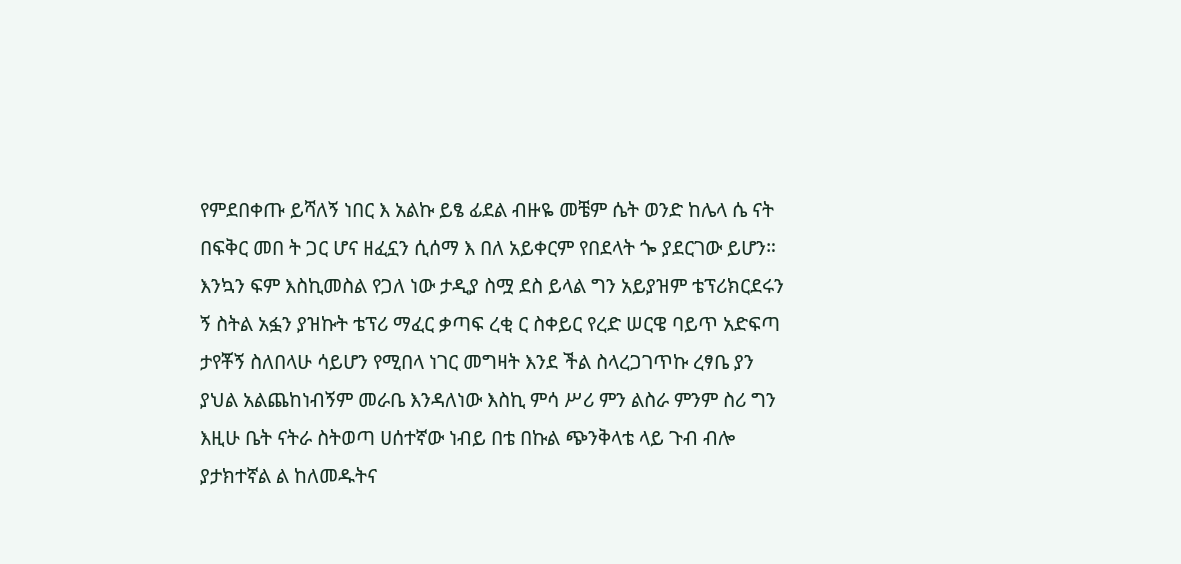የምደበቀጡ ይሻለኝ ነበር እ አልኩ ይፄ ፊደል ብዙዬ መቼም ሴት ወንድ ከሌላ ሴ ናት በፍቅር መበ ት ጋር ሆና ዘፈኗን ሲሰማ እ በለ አይቀርም የበደላት ጐ ያደርገው ይሆን። እንኳን ፍም እስኪመስል የጋለ ነው ታዲያ ስሟ ደስ ይላል ግን አይያዝም ቴፕሪክርደሩን ኝ ስትል አፏን ያዝኩት ቴፕሪ ማፈር ቃጣፍ ረቂ ር ስቀይር የረድ ሠርዌ ባይጥ አድፍጣ ታየቾኝ ስለበላሁ ሳይሆን የሚበላ ነገር መግዛት እንደ ችል ስላረጋገጥኩ ረፃቤ ያን ያህል አልጨከነብኝም መራቤ እንዳለነው እስኪ ምሳ ሥሪ ምን ልስራ ምንም ስሪ ግን እዚሁ ቤት ናትራ ስትወጣ ሀሰተኛው ነብይ በቴ በኩል ጭንቅላቴ ላይ ጉብ ብሎ ያታክተኛል ል ከለመዱትና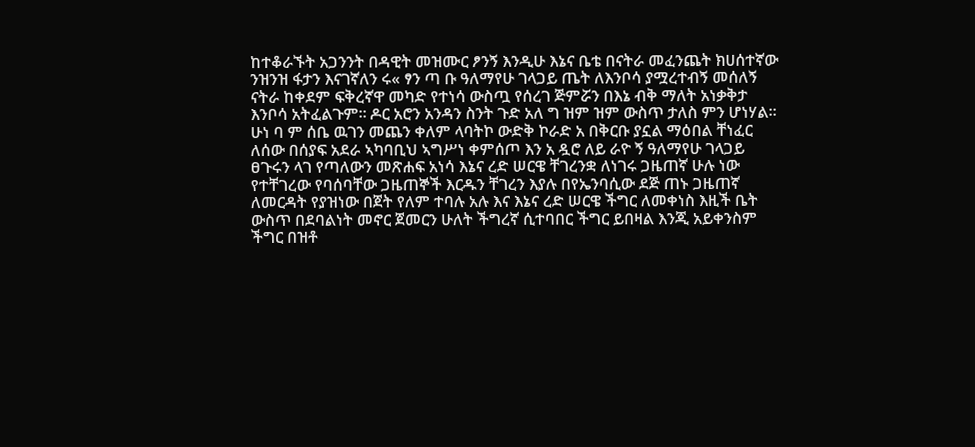ከተቆራኙት አጋንንት በዳዊት መዝሙር ፆንኝ እንዲሁ እኔና ቤቴ በናትራ መፈንጨት ክሀሰተኛው ንዝንዝ ፋታን እናገኛለን ሩ« ፃን ጣ ቡ ዓለማየሁ ገላጋይ ጤት ለእንቦሳ ያሟረተብኝ መሰለኝ ናትራ ከቀደም ፍቅረኛዋ መካድ የተነሳ ውስጧ የሰረገ ጅምሯን በእኔ ብቅ ማለት አነቃቅታ እንቦሳ አትፈልጉም። ዶር አሮን አንዳን ስንት ጉድ አለ ግ ዝም ዝም ውስጥ ታለስ ምን ሆነሃል። ሁነ ባ ም ሰቤ ዉገን መጨን ቀለም ላባትኮ ውድቅ ኮራድ አ በቅርቡ ያኗል ማዕበል ቸነፈር ለሰው በሰያፍ አደራ ኣካባቢህ ኣግሥነ ቀምሰጦ እን አ ዷሮ ለይ ራዮ ኝ ዓለማየሁ ገላጋይ ፀጉሩን ላገ የጣለውን መጽሐፍ አነሳ እኔና ረድ ሠርዌ ቸገረንቋ ለነገሩ ጋዜጠኛ ሁሉ ነው የተቸገረው የባሰባቸው ጋዜጠኞች እርዱን ቸገረን እያሉ በየኤንባሲው ደጅ ጠኑ ጋዜጠኛ ለመርዳት የያዝነው በጀት የለም ተባሉ አሉ እና እኔና ረድ ሠርዌ ችግር ለመቀነስ እዚች ቤት ውስጥ በደባልነት መኖር ጀመርን ሁለት ችግረኛ ሲተባበር ችግር ይበዛል እንጂ አይቀንስም ችግር በዝቶ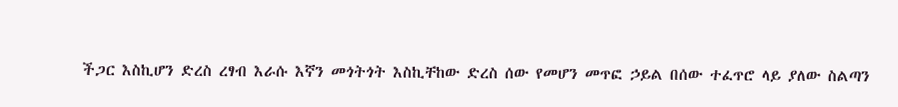ችጋር እስኪሆን ድረስ ረፃብ እራሱ እኛን መጎትጎት እስኪቸከው ድረስ ሰው የመሆን መጥፎ ኃይል በሰው ተፈጥሮ ላይ ያለው ስልጣን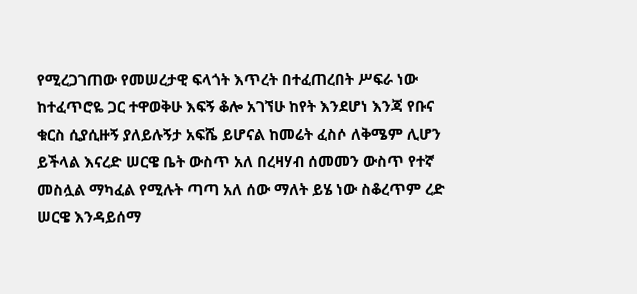የሚረጋገጠው የመሠረታዊ ፍላጎት እጥረት በተፈጠረበት ሥፍራ ነው ከተፈጥሮዬ ጋር ተዋወቅሁ እፍኝ ቆሎ አገኘሁ ከየት እንደሆነ እንጃ የቡና ቁርስ ሲያሲዙኝ ያለይሉኝታ አፍሼ ይሆናል ከመሬት ፈስሶ ለቅሜም ሊሆን ይችላል እናረድ ሠርዌ ቤት ውስጥ አለ በረዛሃብ ሰመመን ውስጥ የተኛ መስሏል ማካፈል የሚሉት ጣጣ አለ ሰው ማለት ይሄ ነው ስቆረጥም ረድ ሠርዌ እንዳይሰማ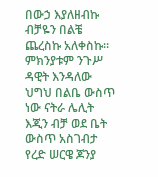በውኃ እያለዘብኩ ብቻዬን በልቼ ጨረስኩ አለቀስኩ። ምክንያቱም ንጉሥ ዳዊት እንዳለው ህግህ በልቤ ውስጥ ነው ናትራ ሌሊት እጂን ብቻ ወደ ቤት ውስጥ አስገብታ የረድ ሠርዌ ጆንያ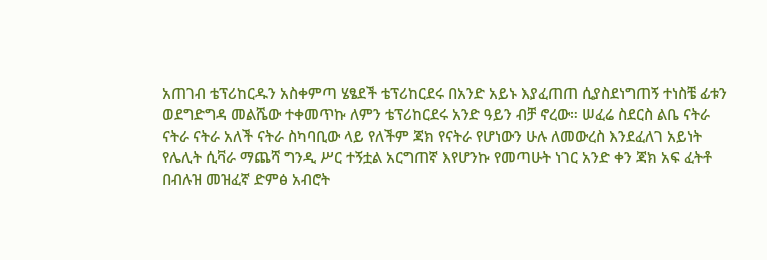አጠገብ ቴፕሪከርዱን አስቀምጣ ሄፄደች ቴፕሪከርደሩ በአንድ አይኑ እያፈጠጠ ሲያስደነግጠኝ ተነስቼ ፊቱን ወደግድግዳ መልሼው ተቀመጥኩ ለምን ቴፕሪከርደሩ አንድ ዓይን ብቻ ኖረው። ሠፈሬ ስደርስ ልቤ ናትራ ናትራ ናትራ አለች ናትራ ስካባቢው ላይ የለችም ጃክ የናትራ የሆነውን ሁሉ ለመውረስ እንደፈለገ አይነት የሌሊት ሲቫራ ማጨሻ ግንዲ ሥር ተኝቷል አርግጠኛ እየሆንኩ የመጣሁት ነገር አንድ ቀን ጃክ አፍ ፈትቶ በብሉዝ መዝፈኛ ድምፅ አብሮት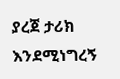ያረጀ ታሪክ እንደሚነግረኝ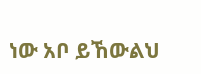ነው አቦ ይኸውልህ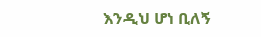እንዲህ ሆነ ቢለኝ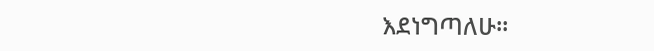እደነግጣለሁ።